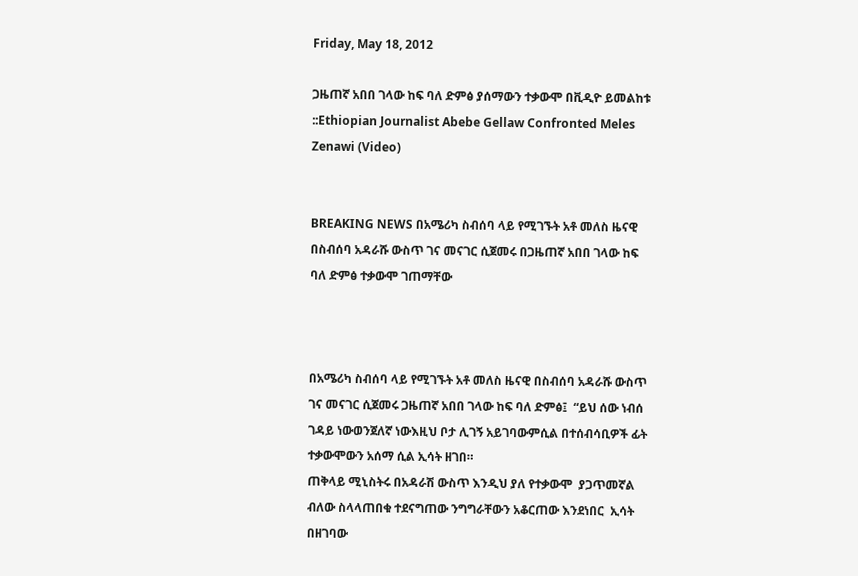Friday, May 18, 2012

ጋዜጠኛ አበበ ገላው ከፍ ባለ ድምፅ ያሰማውን ተቃውሞ በቪዲዮ ይመልከቱ ::Ethiopian Journalist Abebe Gellaw Confronted Meles Zenawi (Video)


BREAKING NEWS በአሜሪካ ስብሰባ ላይ የሚገኙት አቶ መለስ ዜናዊ በስብሰባ አዳራሹ ውስጥ ገና መናገር ሲጀመሩ በጋዜጠኛ አበበ ገላው ከፍ ባለ ድምፅ ተቃውሞ ገጠማቸው



በአሜሪካ ስብሰባ ላይ የሚገኙት አቶ መለስ ዜናዊ በስብሰባ አዳራሹ ውስጥ ገና መናገር ሲጀመሩ ጋዜጠኛ አበበ ገላው ከፍ ባለ ድምፅ፤  “ይህ ሰው ነብሰ ገዳይ ነውወንጀለኛ ነውእዚህ ቦታ ሊገኝ አይገባውምሲል በተሰብሳቢዎች ፊት ተቃውሞውን አሰማ ሲል ኢሳት ዘገበ።
ጠቅላይ ሚኒስትሩ በአዳራሽ ውስጥ እንዲህ ያለ የተቃውሞ  ያጋጥመኛል ብለው ስላላጠበቁ ተደናግጠው ንግግራቸውን አቆርጠው እንደነበር  ኢሳት በዘገባው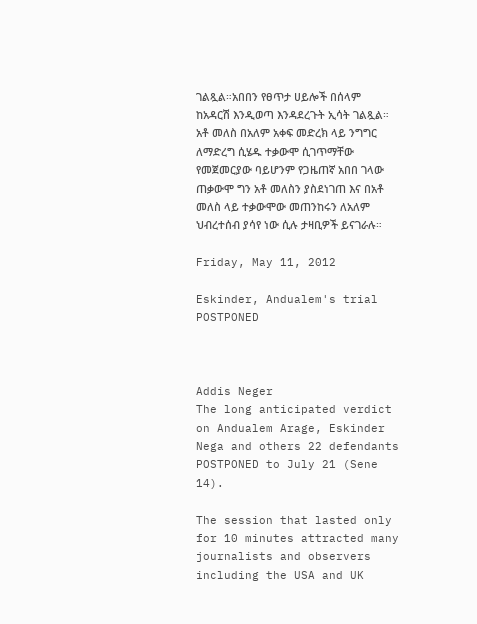ገልጿል።አበበን የፀጥታ ሀይሎች በሰላም ከአዳርሽ እንዲወጣ እንዳደረጉት ኢሳት ገልጿል።
አቶ መለስ በአለም አቀፍ መድረክ ላይ ንግግር ለማድረግ ሲሄዱ ተቃውሞ ሲገጥማቸው የመጀመርያው ባይሆንም የጋዜጠኛ አበበ ገላው ጠቃውሞ ግን አቶ መለስን ያስደነገጠ እና በአቶ መለስ ላይ ተቃውሞው መጠንከሩን ለአለም ህብረተሰብ ያሳየ ነው ሲሉ ታዛቢዎች ይናገራሉ።

Friday, May 11, 2012

Eskinder, Andualem's trial POSTPONED



Addis Neger
The long anticipated verdict on Andualem Arage, Eskinder Nega and others 22 defendants POSTPONED to July 21 (Sene 14).

The session that lasted only for 10 minutes attracted many journalists and observers including the USA and UK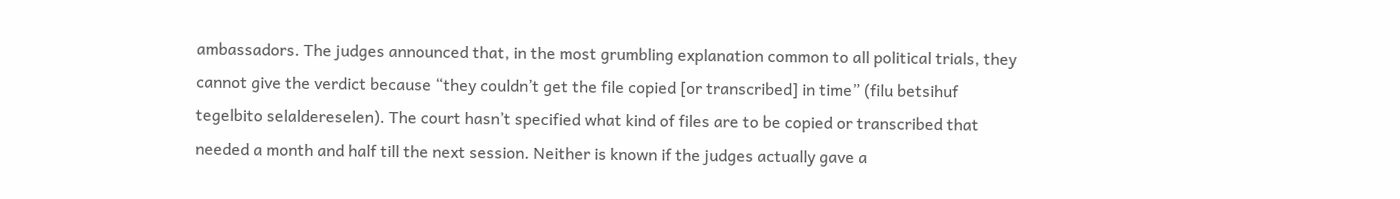ambassadors. The judges announced that, in the most grumbling explanation common to all political trials, they cannot give the verdict because “they couldn’t get the file copied [or transcribed] in time” (filu betsihuf tegelbito selaldereselen). The court hasn’t specified what kind of files are to be copied or transcribed that needed a month and half till the next session. Neither is known if the judges actually gave a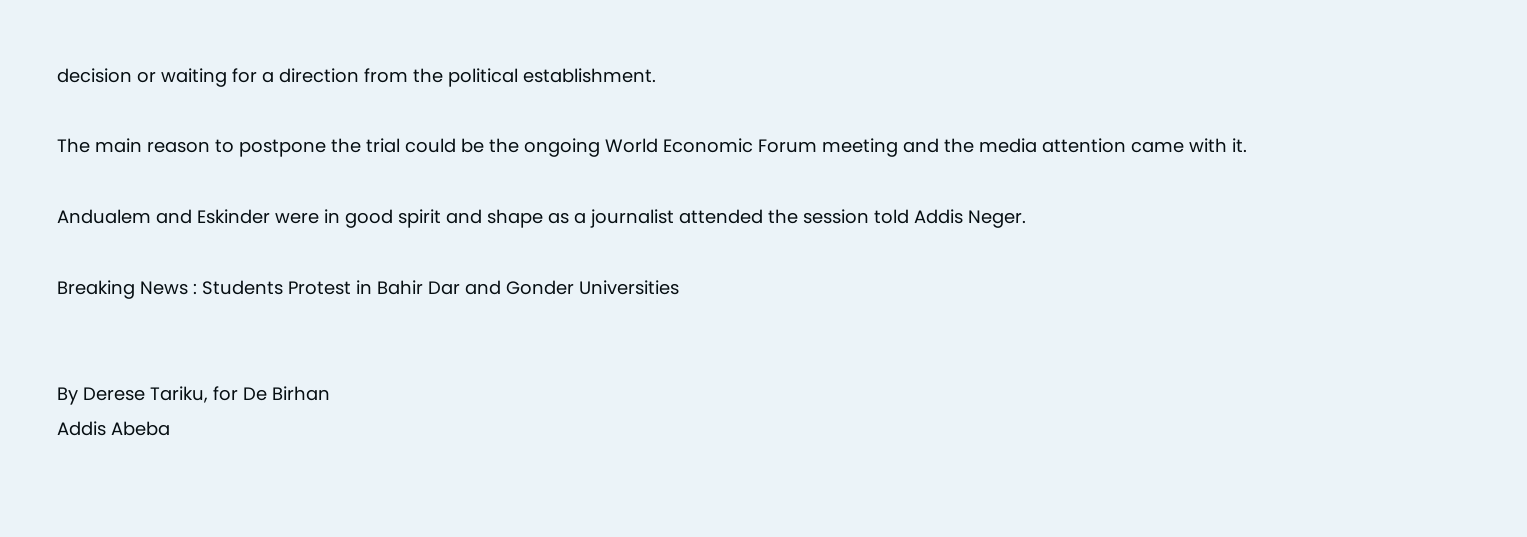decision or waiting for a direction from the political establishment.

The main reason to postpone the trial could be the ongoing World Economic Forum meeting and the media attention came with it.

Andualem and Eskinder were in good spirit and shape as a journalist attended the session told Addis Neger.

Breaking News : Students Protest in Bahir Dar and Gonder Universities


By Derese Tariku, for De Birhan
Addis Abeba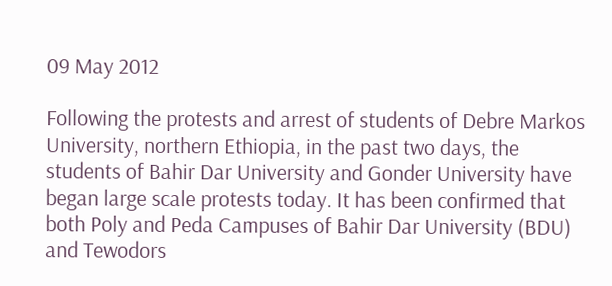09 May 2012

Following the protests and arrest of students of Debre Markos University, northern Ethiopia, in the past two days, the students of Bahir Dar University and Gonder University have began large scale protests today. It has been confirmed that both Poly and Peda Campuses of Bahir Dar University (BDU) and Tewodors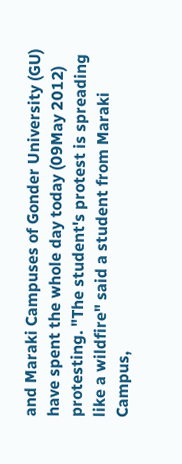and Maraki Campuses of Gonder University (GU) have spent the whole day today (09May 2012) protesting. "The student's protest is spreading like a wildfire" said a student from Maraki Campus,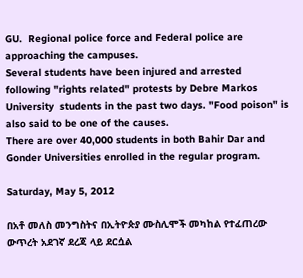GU.  Regional police force and Federal police are approaching the campuses.
Several students have been injured and arrested following "rights related" protests by Debre Markos University  students in the past two days. "Food poison" is also said to be one of the causes.
There are over 40,000 students in both Bahir Dar and Gonder Universities enrolled in the regular program.

Saturday, May 5, 2012

በአቶ መለስ መንግስትና በኢትዮጵያ ሙስሊሞች መካከል የተፈጠረው ውጥረት አደገኛ ደረጃ ላይ ደርሷል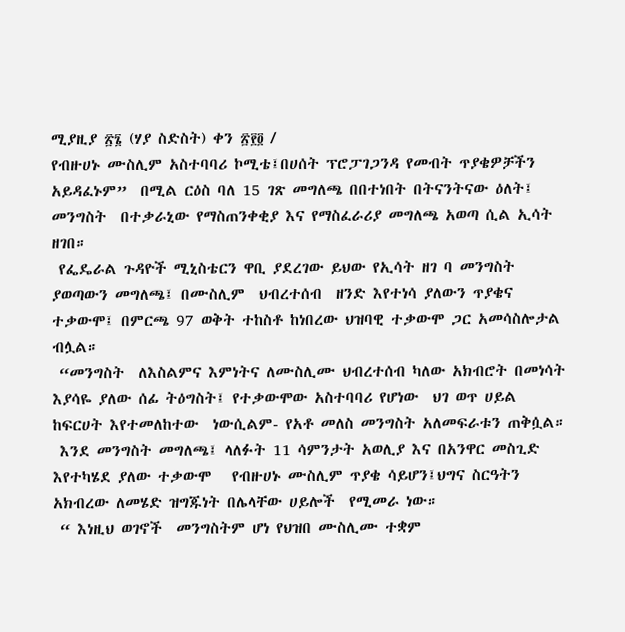ሚያዚያ ፳፮ (ሃያ ስድስት) ቀን ፳፻፬ /
የብዙሀኑ ሙስሊም አስተባባሪ ኮሚቴ፤በሀሰት ፕሮፓገጋንዳ የመብት ጥያቄዎቻችን አይዳፈኑም”  በሚል ርዕስ ባለ 15 ገጽ መግለጫ በበተነበት በትናንትናው ዕለት፤ መንግስት  በተቃራኒው የማስጠንቀቂያ እና የማስፈራሪያ መግለጫ አወጣ ሲል ኢሳት ዘገበ።
 የፌዴራል ጉዳዮች ሚኒስቴርን ዋቢ ያደረገው ይህው የኢሳት ዘገ ባ መንግስት ያወጣውን መግለጫ፤ በሙስሊም  ህብረተሰብ  ዘንድ እየተነሳ ያለውን ጥያቄና ተቃውሞ፤ በምርጫ 97 ወቅት ተከስቶ ከነበረው ህዝባዊ ተቃውሞ ጋር አመሳስሎታል ብሏል።
 “መንግስት  ለእስልምና እምነትና ለሙስሊሙ ህብረተሰብ ካለው አክብሮት በመነሳት  እያሳዬ ያለው ሰፊ ትዕግስት፤ የተቃውሞው አስተባባሪ የሆነው  ህገ ወጥ ሀይል  ከፍርሀት እየተመለከተው  ነውሲልም- የአቶ መለስ መንግስት አለመፍራቱን ጠቅሷል።
 እንደ መንግስት መግለጫ፤ ላለፉት 11 ሳምንታት አወሊያ እና በአንዋር መስጊድ  እየተካሄደ ያለው ተቃውሞ   የብዙሀኑ ሙስሊም ጥያቄ ሳይሆን፤ህግና ስርዓትን አክብረው ለመሄድ ዝግጁነት በሌላቸው ሀይሎች  የሚመራ ነው።
 “ እነዚህ ወገኖች  መንግስትም ሆነ የህዝበ ሙስሊሙ ተቋም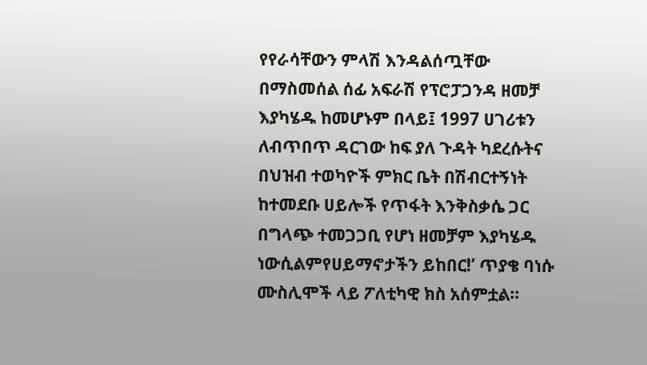የየራሳቸውን ምላሽ እንዳልሰጧቸው በማስመሰል ሰፊ አፍራሽ የፕሮፓጋንዳ ዘመቻ እያካሄዱ ከመሆኑም በላይ፤ 1997 ሀገሪቱን ለብጥበጥ ዳርገው ከፍ ያለ ጉዳት ካደረሱትና በህዝብ ተወካዮች ምክር ቤት በሽብርተኝነት ከተመደቡ ሀይሎች የጥፋት እንቅስቃሴ ጋር በግላጭ ተመጋጋቢ የሆነ ዘመቻም እያካሄዱ ነውሲልምየሀይማኖታችን ይከበር!’ ጥያቄ ባነሱ ሙስሊሞች ላይ ፖለቲካዊ ክስ አሰምቷል።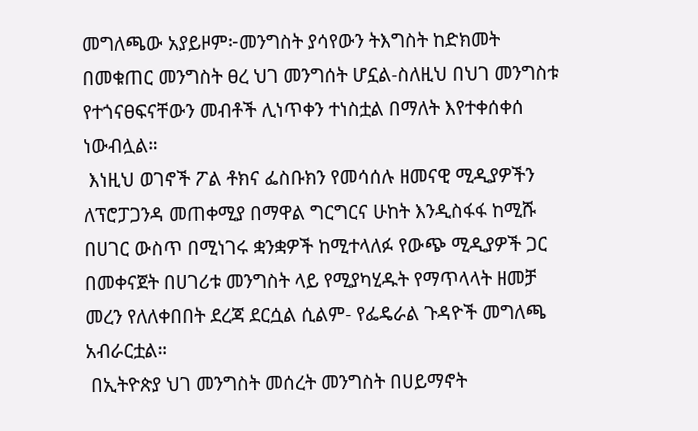መግለጫው አያይዞም፦መንግስት ያሳየውን ትእግስት ከድክመት በመቁጠር መንግስት ፀረ ህገ መንግሰት ሆኗል-ስለዚህ በህገ መንግስቱ የተጎናፀፍናቸውን መብቶች ሊነጥቀን ተነስቷል በማለት እየተቀሰቀሰ ነውብሏል።
 እነዚህ ወገኖች ፖል ቶክና ፌስቡክን የመሳሰሉ ዘመናዊ ሚዲያዎችን ለፕሮፓጋንዳ መጠቀሚያ በማዋል ግርግርና ሁከት እንዲስፋፋ ከሚሹ በሀገር ውስጥ በሚነገሩ ቋንቋዎች ከሚተላለፉ የውጭ ሚዲያዎች ጋር በመቀናጀት በሀገሪቱ መንግስት ላይ የሚያካሂዱት የማጥላላት ዘመቻ መረን የለለቀበበት ደረጃ ደርሷል ሲልም- የፌዴራል ጉዳዮች መግለጫ አብራርቷል።
 በኢትዮጵያ ህገ መንግስት መሰረት መንግስት በሀይማኖት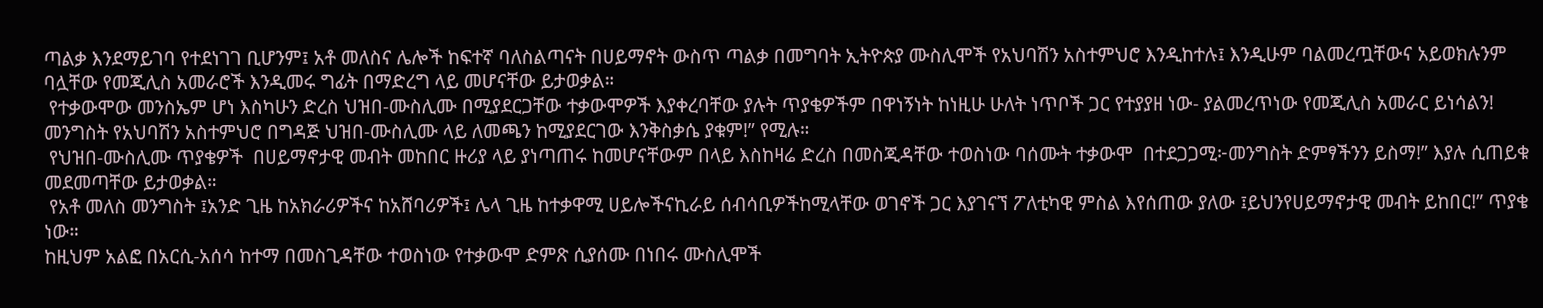ጣልቃ እንደማይገባ የተደነገገ ቢሆንም፤ አቶ መለስና ሌሎች ከፍተኛ ባለስልጣናት በሀይማኖት ውስጥ ጣልቃ በመግባት ኢትዮጵያ ሙስሊሞች የአህባሽን አስተምህሮ እንዲከተሉ፤ እንዲሁም ባልመረጧቸውና አይወክሉንም ባሏቸው የመጂሊስ አመራሮች እንዲመሩ ግፊት በማድረግ ላይ መሆናቸው ይታወቃል።
 የተቃውሞው መንስኤም ሆነ እስካሁን ድረስ ህዝበ-ሙስሊሙ በሚያደርጋቸው ተቃውሞዎች እያቀረባቸው ያሉት ጥያቄዎችም በዋነኝነት ከነዚሁ ሁለት ነጥቦች ጋር የተያያዘ ነው- ያልመረጥነው የመጂሊስ አመራር ይነሳልን! መንግስት የአህባሽን አስተምህሮ በግዳጅ ህዝበ-ሙስሊሙ ላይ ለመጫን ከሚያደርገው እንቅስቃሴ ያቁም!” የሚሉ።
 የህዝበ-ሙስሊሙ ጥያቄዎች  በሀይማኖታዊ መብት መከበር ዙሪያ ላይ ያነጣጠሩ ከመሆናቸውም በላይ እስከዛሬ ድረስ በመስጂዳቸው ተወስነው ባሰሙት ተቃውሞ  በተደጋጋሚ፦መንግስት ድምፃችንን ይስማ!” እያሉ ሲጠይቁ መደመጣቸው ይታወቃል።
 የአቶ መለስ መንግስት ፤አንድ ጊዜ ከአክራሪዎችና ከአሸባሪዎች፤ ሌላ ጊዜ ከተቃዋሚ ሀይሎችናኪራይ ሰብሳቢዎችከሚላቸው ወገኖች ጋር እያገናኘ ፖለቲካዊ ምስል እየሰጠው ያለው ፤ይህንየሀይማኖታዊ መብት ይከበር!” ጥያቄ ነው።
ከዚህም አልፎ በአርሲ-አሰሳ ከተማ በመስጊዳቸው ተወስነው የተቃውሞ ድምጽ ሲያሰሙ በነበሩ ሙስሊሞች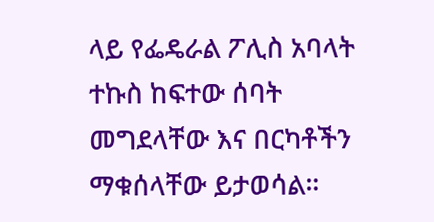ላይ የፌዴራል ፖሊስ አባላት ተኩስ ከፍተው ሰባት መግደላቸው እና በርካቶችን ማቁሰላቸው ይታወሳል።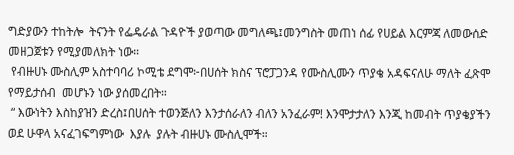ግድያውን ተከትሎ  ትናንት የፌዴራል ጉዳዮች ያወጣው መግለጫ፤መንግስት መጠነ ሰፊ የሀይል እርምጃ ለመውሰድ መዘጋጀቱን የሚያመለክት ነው።
 የብዙሀኑ ሙስሊም አስተባባሪ ኮሚቴ ደግሞ፦በሀሰት ክስና ፕሮፓጋንዳ የሙስሊሙን ጥያቄ አዳፍናለሁ ማለት ፈጽሞ የማይታሰብ  መሆኑን ነው ያሰመረበት።
 “ እውነትን እስከያዝን ድረስ፤በሀሰት ተወንጅለን እንታሰራለን ብለን አንፈራም! እንሞታታለን እንጂ ከመብት ጥያቄያችን ወደ ሁዋላ አናፈገፍግምነው  እያሉ  ያሉት ብዙሀኑ ሙስሊሞች።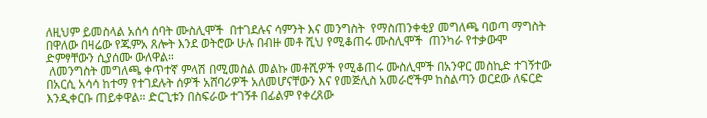ለዚህም ይመስላል አሰሳ ሰባት ሙስሊሞች  በተገደሉና ሳምንት እና መንግስት  የማስጠንቀቂያ መግለጫ ባወጣ ማግስት  በዋለው በዛሬው የጁምአ ጸሎት እንደ ወትሮው ሁሉ በብዙ መቶ ሺህ የሚቆጠሩ ሙስሊሞች  ጠንካራ የተቃውሞ ድምፃቸውን ሲያሰሙ ውለዋል።
 ለመንግስት መግለጫ ቀጥተኛ ምላሽ በሚመስል መልኩ መቶሺዎች የሚቆጠሩ ሙስሊሞች በአንዋር መስኪድ ተገኝተው በአርሲ አሳሳ ከተማ የተገደሉት ሰዎች አሸባሪዎች አለመሆናቸውን እና የመጅሊስ አመራሮችም ከስልጣን ወርደው ለፍርድ እንዲቀርቡ ጠይቀዋል። ድርጊቱን በስፍራው ተገኝቶ በፊልም የቀረጸው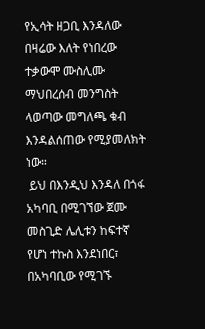የኢሳት ዘጋቢ እንዳለው በዛሬው እለት የነበረው ተቃውሞ ሙስሊሙ ማህበረሰብ መንግስት ላወጣው መግለጫ ቁብ እንዳልሰጠው የሚያመለክት ነው።
 ይህ በእንዲህ እንዳለ በጎፋ አካባቢ በሚገኘው ጀሙ መስጊድ ሌሊቱን ከፍተኛ የሆነ ተኩስ እንደነበር፣ በአካባቢው የሚገኙ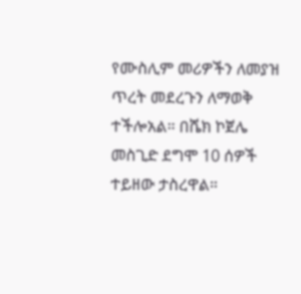የሙስሊም መሪዎችን ለመያዝ ጥረት መደረጉን ለማወቅ ተችሎአል። በሼክ ኮጀሌ መስጊድ ደግሞ 10 ሰዎች ተይዘው ታስረዋል።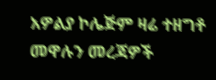አዎልያ ኮሌጅም ዛሬ ተዘግቶ መዋሉን መረጃዎች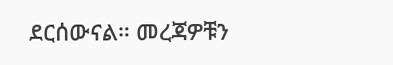ደርሰውናል። መረጃዎቹን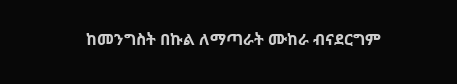ከመንግስት በኩል ለማጣራት ሙከራ ብናደርግም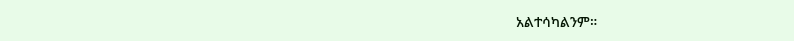አልተሳካልንም።